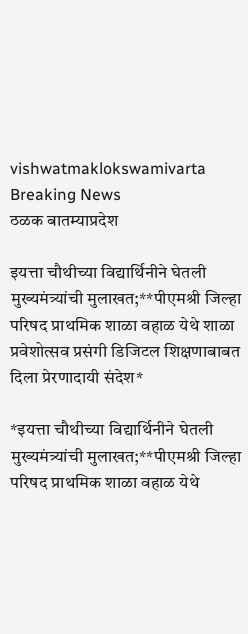vishwatmaklokswamivarta
Breaking News
ठळक बातम्याप्रदेश

इयत्ता चौथीच्या विद्यार्थिनीने घेतली मुख्यमंत्र्यांची मुलाखत;**पीएमश्री जिल्हा परिषद प्राथमिक शाळा वहाळ येथे शाळा प्रवेशोत्सव प्रसंगी डिजिटल शिक्षणाबाबत दिला प्रेरणादायी संदेश*

*इयत्ता चौथीच्या विद्यार्थिनीने घेतली मुख्यमंत्र्यांची मुलाखत;**पीएमश्री जिल्हा परिषद प्राथमिक शाळा वहाळ येथे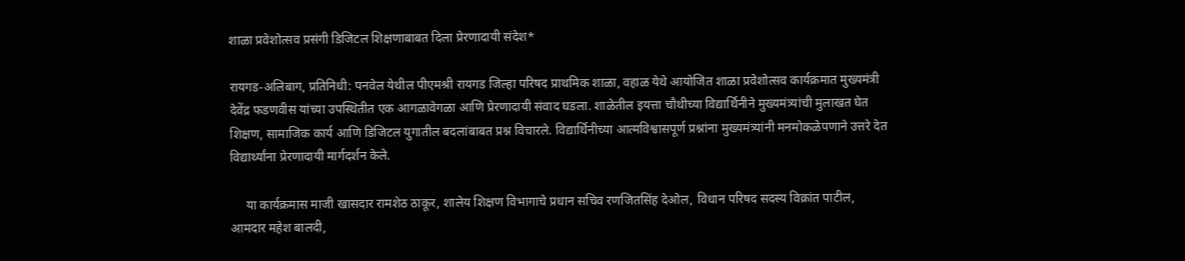शाळा प्रवेशोत्सव प्रसंगी डिजिटल शिक्षणाबाबत दिला प्रेरणादायी संदेश*

रायगड-अलिबाग, प्रतिनिधी: पनवेल येथील पीएमश्री रायगड जिल्हा परिषद प्राथमिक शाळा, वहाळ येथे आयोजित शाळा प्रवेशोत्सव कार्यक्रमात मुख्यमंत्री देवेंद्र फडणवीस यांच्या उपस्थितीत एक आगळावेगळा आणि प्रेरणादायी संवाद घडला. शाळेतील इयत्ता चौथीच्या विद्यार्थिनीने मुख्यमंत्र्यांची मुलाखत घेत शिक्षण, सामाजिक कार्य आणि डिजिटल युगातील बदलांबाबत प्रश्न विचारले. विद्यार्थिनीच्या आत्मविश्वासपूर्ण प्रश्नांना मुख्यमंत्र्यांनी मनमोकळेपणाने उत्तरे देत विद्यार्थ्यांना प्रेरणादायी मार्गदर्शन केले.

     या कार्यक्रमास माजी खासदार रामशेठ ठाकूर, शालेय शिक्षण विभागाचे प्रधान सचिव रणजितसिंह देओल, विधान परिषद सदस्य विक्रांत पाटील, आमदार महेश बालदी,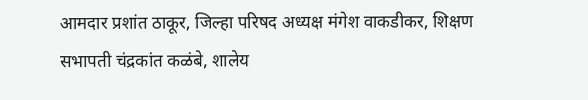आमदार प्रशांत ठाकूर, जिल्हा परिषद अध्यक्ष मंगेश वाकडीकर, शिक्षण सभापती चंद्रकांत कळंबे, शालेय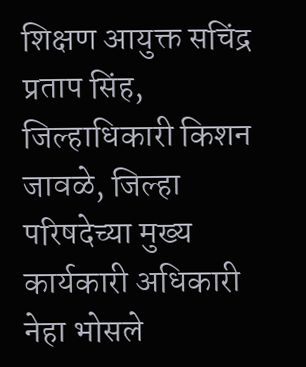शिक्षण आयुक्त सचिंद्र प्रताप सिंह, जिल्हाधिकारी किशन जावळे, जिल्हा परिषदेच्या मुख्य कार्यकारी अधिकारी नेहा भोसले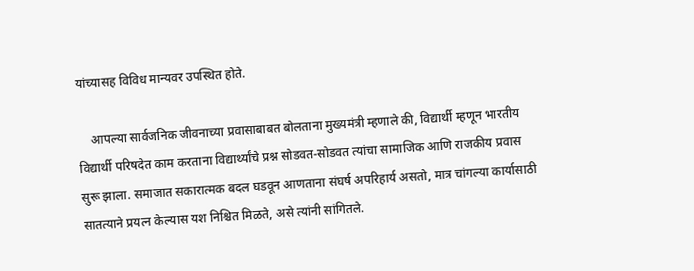यांच्यासह विविध मान्यवर उपस्थित होते.

    आपल्या सार्वजनिक जीवनाच्या प्रवासाबाबत बोलताना मुख्यमंत्री म्हणाले की, विद्यार्थी म्हणून भारतीय विद्यार्थी परिषदेत काम करताना विद्यार्थ्यांचे प्रश्न सोडवत-सोडवत त्यांचा सामाजिक आणि राजकीय प्रवास सुरू झाला. समाजात सकारात्मक बदल घडवून आणताना संघर्ष अपरिहार्य असतो, मात्र चांगल्या कार्यासाठी सातत्याने प्रयत्न केल्यास यश निश्चित मिळते, असे त्यांनी सांगितले.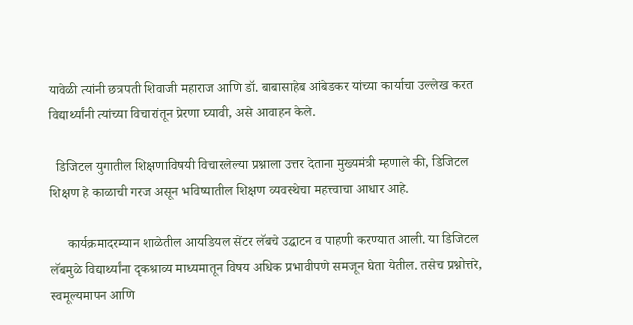यावेळी त्यांनी छत्रपती शिवाजी महाराज आणि डॉ. बाबासाहेब आंबेडकर यांच्या कार्याचा उल्लेख करत विद्यार्थ्यांनी त्यांच्या विचारांतून प्रेरणा घ्यावी, असे आवाहन केले.

  डिजिटल युगातील शिक्षणाविषयी विचारलेल्या प्रश्नाला उत्तर देताना मुख्यमंत्री म्हणाले की, डिजिटल शिक्षण हे काळाची गरज असून भविष्यातील शिक्षण व्यवस्थेचा महत्त्वाचा आधार आहे.

     कार्यक्रमादरम्यान शाळेतील आयडियल सेंटर लॅबचे उद्घाटन व पाहणी करण्यात आली. या डिजिटल लॅबमुळे विद्यार्थ्यांना दृकश्राव्य माध्यमातून विषय अधिक प्रभावीपणे समजून घेता येतील. तसेच प्रश्नोत्तरे, स्वमूल्यमापन आणि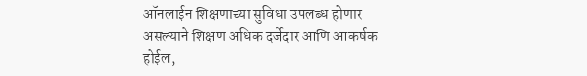ऑनलाईन शिक्षणाच्या सुविधा उपलब्ध होणार असल्याने शिक्षण अधिक दर्जेदार आणि आकर्षक होईल,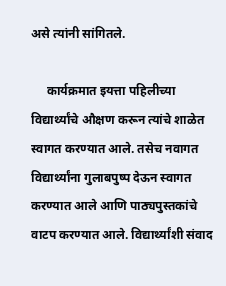असे त्यांनी सांगितले.

     कार्यक्रमात इयत्ता पहिलीच्या विद्यार्थ्यांचे औक्षण करून त्यांचे शाळेत स्वागत करण्यात आले. तसेच नवागत विद्यार्थ्यांना गुलाबपुष्प देऊन स्वागत करण्यात आले आणि पाठ्यपुस्तकांचे वाटप करण्यात आले. विद्यार्थ्यांशी संवाद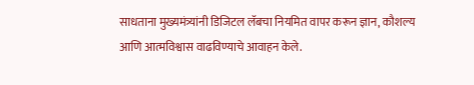साधताना मुख्यमंत्र्यांनी डिजिटल लॅबचा नियमित वापर करून ज्ञान, कौशल्य आणि आत्मविश्वास वाढविण्याचे आवाहन केले.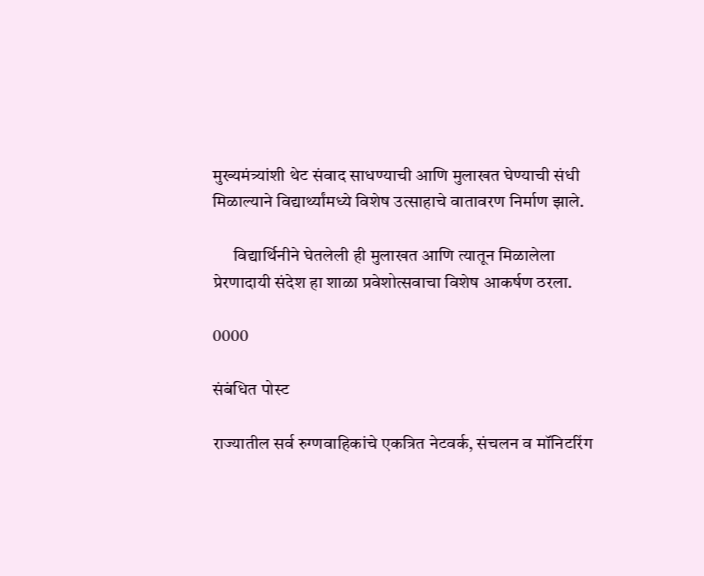मुख्यमंत्र्यांशी थेट संवाद साधण्याची आणि मुलाखत घेण्याची संधी मिळाल्याने विद्यार्थ्यांमध्ये विशेष उत्साहाचे वातावरण निर्माण झाले.

      विद्यार्थिनीने घेतलेली ही मुलाखत आणि त्यातून मिळालेला प्रेरणादायी संदेश हा शाळा प्रवेशोत्सवाचा विशेष आकर्षण ठरला.

0000

संबंधित पोस्ट

राज्यातील सर्व रुग्णवाहिकांचे एकत्रित नेटवर्क, संचलन व मॉनिटरिंग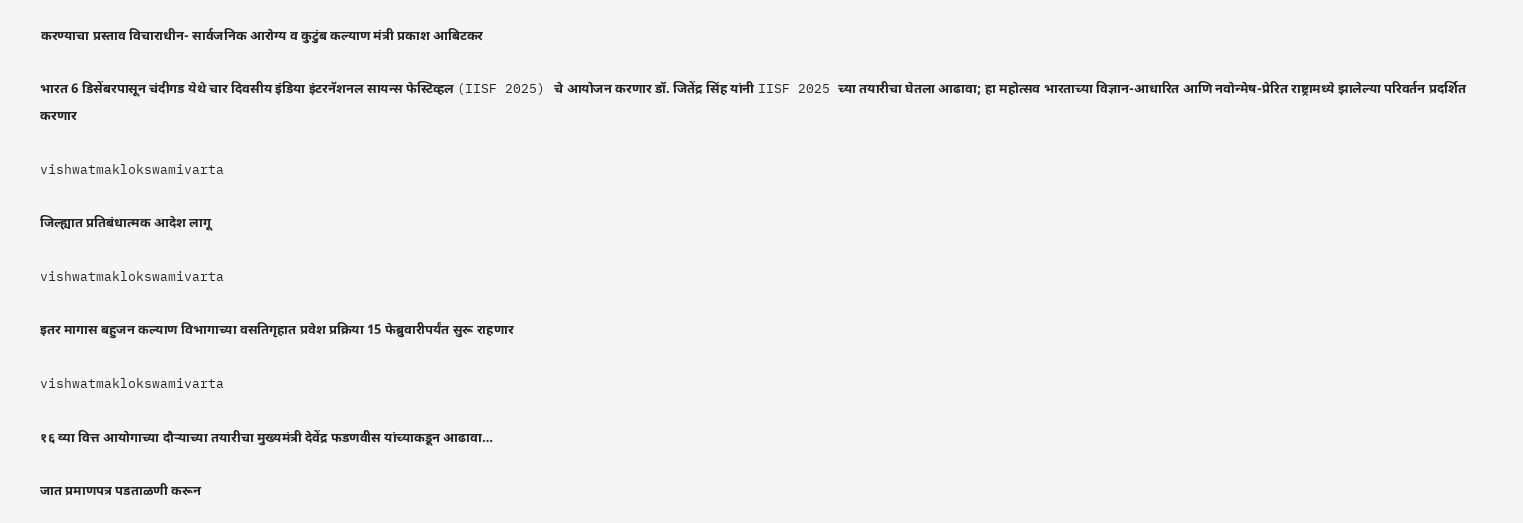करण्याचा प्रस्ताव विचाराधीन- सार्वजनिक आरोग्य व कुटुंब कल्याण मंत्री प्रकाश आबिटकर

भारत 6 डिसेंबरपासून चंदीगड येथे चार दिवसीय इंडिया इंटरनॅशनल सायन्स फेस्टिव्हल (IISF 2025) चे आयोजन करणार डॉ. जितेंद्र सिंह यांनी IISF 2025 च्या तयारीचा घेतला आढावा; हा महोत्सव भारताच्या विज्ञान-आधारित आणि नवोन्मेष-प्रेरित राष्ट्रामध्ये झालेल्या परिवर्तन प्रदर्शित करणार

vishwatmaklokswamivarta

जिल्ह्यात प्रतिबंधात्मक आदेश लागू

vishwatmaklokswamivarta

इतर मागास बहुजन कल्याण विभागाच्या वसतिगृहात प्रवेश प्रक्रिया 15 फेब्रुवारीपर्यंत सुरू राहणार

vishwatmaklokswamivarta

१६ व्या वित्त आयोगाच्या दौऱ्याच्या तयारीचा मुख्यमंत्री देवेंद्र फडणवीस यांच्याकडून आढावा…

जात प्रमाणपत्र पडताळणी करून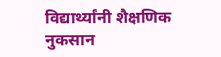विद्यार्थ्यांनी शैक्षणिक नुकसान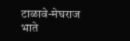टाळावे-मेघराज भाते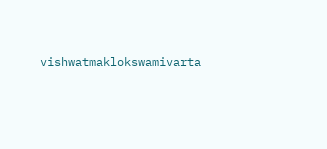vishwatmaklokswamivarta